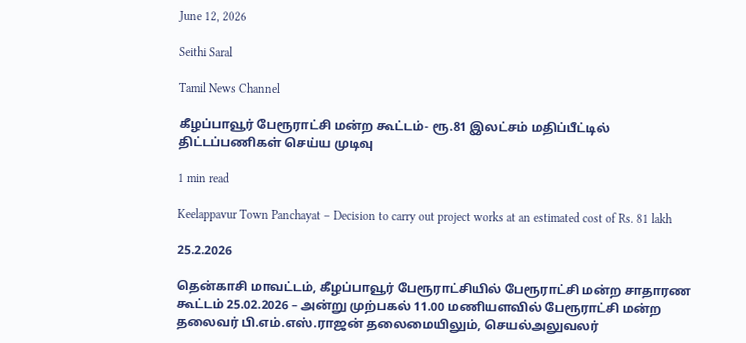June 12, 2026

Seithi Saral

Tamil News Channel

கீழப்பாவூர் பேரூராட்சி மன்ற கூட்டம்- ரூ.81 இலட்சம் மதிப்பீட்டில் திட்டப்பணிகள் செய்ய முடிவு

1 min read

Keelappavur Town Panchayat – Decision to carry out project works at an estimated cost of Rs. 81 lakh

25.2.2026

தென்காசி மாவட்டம், கீழப்பாவூர் பேரூராட்சியில் பேரூராட்சி மன்ற சாதாரண கூட்டம் 25.02.2026 – அன்று முற்பகல் 11.00 மணியளவில் பேரூராட்சி மன்ற தலைவர் பி.எம்.எஸ்.ராஜன் தலைமையிலும், செயல்அலுவலர்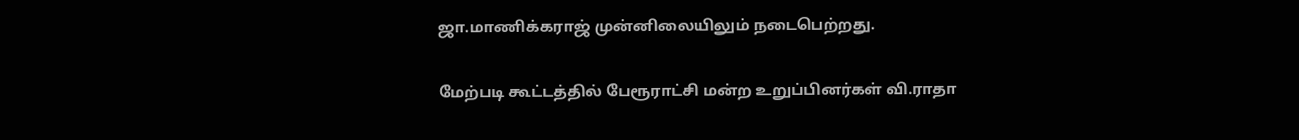ஜா.மாணிக்கராஜ் முன்னிலையிலும் நடைபெற்றது.

மேற்படி கூட்டத்தில் பேரூராட்சி மன்ற உறுப்பினர்கள் வி.ராதா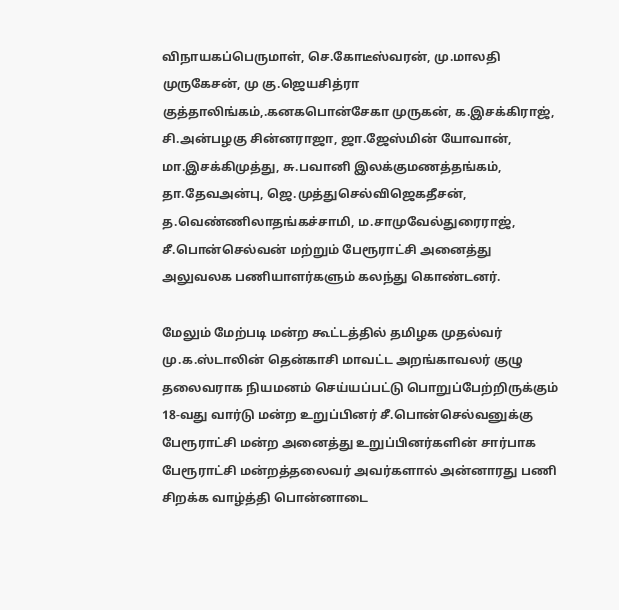விநாயகப்பெருமாள், செ.கோடீஸ்வரன், மு.மாலதி முருகேசன், மு கு.ஜெயசித்ரா குத்தாலிங்கம்,.கனகபொன்சேகா முருகன், க.இசக்கிராஜ், சி.அன்பழகு சின்னராஜா, ஜா.ஜேஸ்மின் யோவான், மா.இசக்கிமுத்து, சு.பவானி இலக்குமணத்தங்கம், தா.தேவஅன்பு, ஜெ.முத்துசெல்விஜெகதீசன், த.வெண்ணிலாதங்கச்சாமி, ம.சாமுவேல்துரைராஜ், சீ.பொன்செல்வன் மற்றும் பேரூராட்சி அனைத்து அலுவலக பணியாளர்களும் கலந்து கொண்டனர்.

மேலும் மேற்படி மன்ற கூட்டத்தில் தமிழக முதல்வர் மு.க.ஸ்டாலின் தென்காசி மாவட்ட அறங்காவலர் குழு தலைவராக நியமனம் செய்யப்பட்டு பொறுப்பேற்றிருக்கும் 18-வது வார்டு மன்ற உறுப்பினர் சீ.பொன்செல்வனுக்கு பேரூராட்சி மன்ற அனைத்து உறுப்பினர்களின் சார்பாக பேரூராட்சி மன்றத்தலைவர் அவர்களால் அன்னாரது பணி சிறக்க வாழ்த்தி பொன்னாடை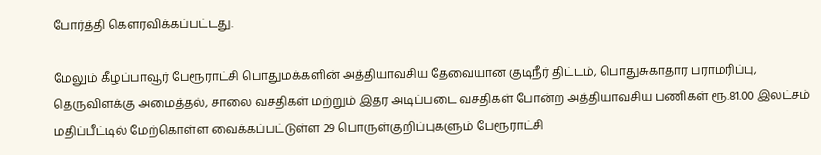போர்த்தி கௌரவிக்கப்பட்டது.

மேலும் கீழப்பாவூர் பேரூராட்சி பொதுமக்களின் அத்தியாவசிய தேவையான குடிநீர் திட்டம், பொதுசுகாதார பராமரிப்பு, தெருவிளக்கு அமைத்தல், சாலை வசதிகள் மற்றும் இதர அடிப்படை வசதிகள் போன்ற அத்தியாவசிய பணிகள் ரூ.81.00 இலட்சம் மதிப்பீட்டில் மேற்கொள்ள வைக்கப்பட்டுள்ள 29 பொருள்குறிப்புகளும் பேரூராட்சி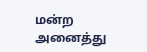மன்ற அனைத்து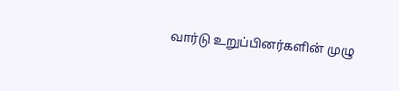வார்டு உறுப்பினர்களின் முழு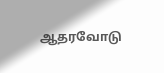ஆதரவோடு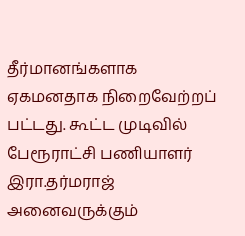தீர்மானங்களாக ஏகமனதாக நிறைவேற்றப் பட்டது. கூட்ட முடிவில் பேரூராட்சி பணியாளர் இரா.தர்மராஜ் அனைவருக்கும்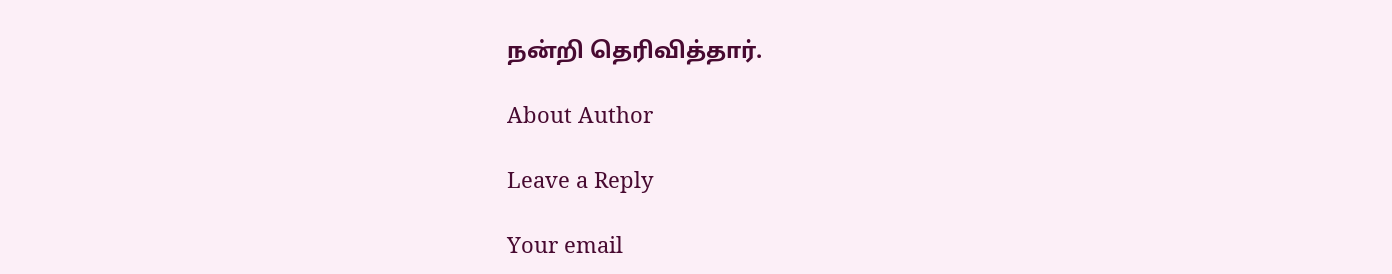நன்றி தெரிவித்தார்.

About Author

Leave a Reply

Your email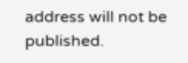address will not be published.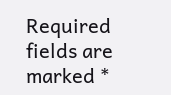Required fields are marked *